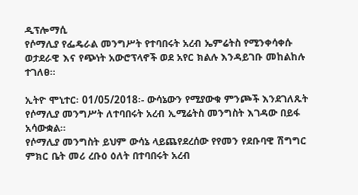ዲፕሎማሲ
የሶማሊያ የፌዴራል መንግሥት የተባበሩት አረብ ኤምሬትስ የሚንቀሳቀሱ ወታደራዊ እና የጭነት አውሮፕላኖች ወደ አየር ክልሉ እንዳይገቡ መከልከሉ ተገለፀ።

ኢትዮ ሞኒተር፡ 01/05/2018፡- ውሳኔውን የሚያውቁ ምንጮች እንደገለጹት የሶማሊያ መንግሥት ለተባበሩት አረብ ኢሚሬትስ መንግስት እገዳው በይፋ አሳውቋል።
የሶማሊያ መንግስት ይህም ውሳኔ ላይጨየደረሰው የየመን የደቡባዊ ሽግግር ምክር ቤት መሪ ረቡዕ ዕለት በተባበሩት አረብ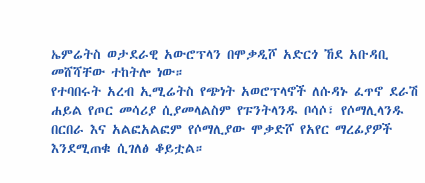ኤምሬትስ ወታደራዊ አውሮፕላን በሞቃዲሾ አድርጎ ኸደ አቡዳቢ መሸሻቸው ተከትሎ ነው።
የተባበሩት አረብ ኢሚሬትስ የጭነት አወሮፕላኖች ለሱዳኑ ፈጥኖ ደራሽ ሐይል የጦር መሳሪያ ሲያመላልስም የፑንትላንዱ ቦሳሶ፣ የሶማሊላንዱ በርበራ እና አልፎአልፎም የሶማሊያው ሞቃድሾ የአየር ማረፊያዎች እንደሚጠቁ ሲገለፅ ቆይቷል።